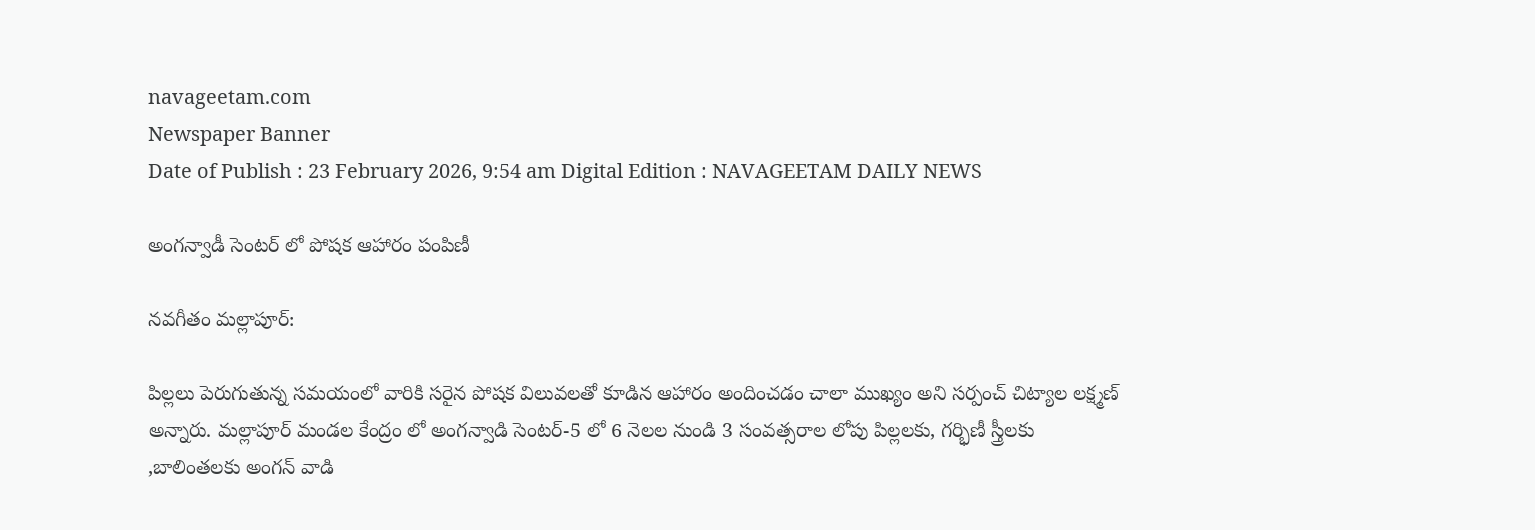navageetam.com
Newspaper Banner
Date of Publish : 23 February 2026, 9:54 am Digital Edition : NAVAGEETAM DAILY NEWS

అంగన్వాడీ సెంటర్ లో పోషక ఆహారం పంపిణీ

నవగీతం మల్లాపూర్:

పిల్లలు పెరుగుతున్న సమయంలో వారికి సరైన పోషక విలువలతో కూడిన ఆహారం అందించడం చాలా ముఖ్యం అని సర్పంచ్ చిట్యాల లక్ష్మణ్ అన్నారు. మల్లాపూర్ మండల కేంద్రం లో అంగన్వాడి సెంటర్-5 లో 6 నెలల నుండి 3 సంవత్సరాల లోపు పిల్లలకు, గర్భిణీ స్త్రీలకు ,బాలింతలకు అంగన్ వాడి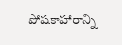పోషకాహారాన్ని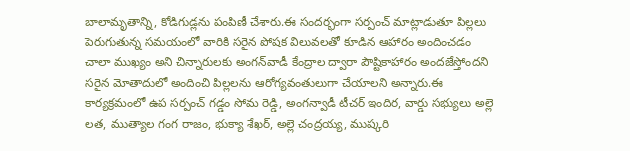బాలామృతాన్ని, కోడిగుడ్లను పంపిణీ చేశారు.ఈ సందర్భంగా సర్పంచ్ మాట్లాడుతూ పిల్లలు పెరుగుతున్న సమయంలో వారికి సరైన పోషక విలువలతో కూడిన ఆహారం అందించడం చాలా ముఖ్యం అని చిన్నారులకు అంగన్‌వాడీ కేంద్రాల ద్వారా పౌష్టికాహారం అందజేస్తోందని సరైన మోతాదులో అందించి పిల్లలను ఆరోగ్యవంతులుగా చేయాలని అన్నారు.ఈ కార్యక్రమంలో ఉప సర్పంచ్ గడ్డం సోమ రెడ్డి, అంగన్వాడీ టీచర్ ఇందిర, వార్డు సభ్యులు అల్లె లత, ముత్యాల గంగ రాజం, భుక్యా శేఖర్, అల్లె చంద్రయ్య, ముష్కరి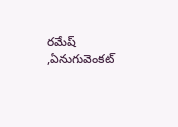రమేష్ ,ఏనుగువెంకట్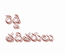రెడ్డి తదితరులు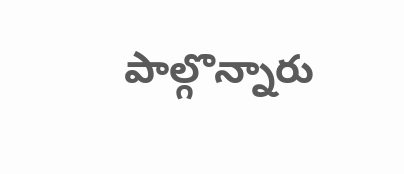పాల్గొన్నారు